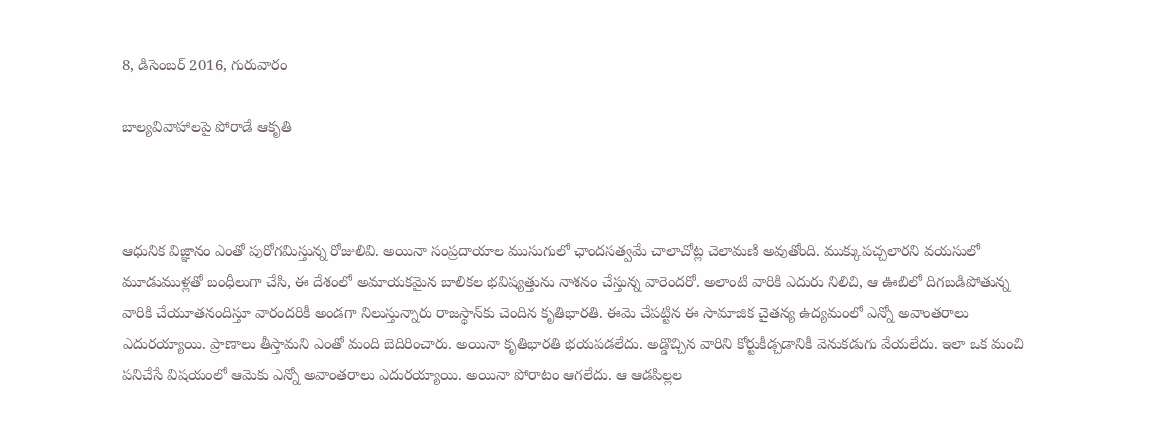8, డిసెంబర్ 2016, గురువారం

బాల్య‌వివాహాల‌పై పోరాడే ఆకృతి



ఆధునిక విజ్ఞానం ఎంతో పురోగమిస్తున్న రోజులివి. అయినా సంప్రదాయాల ముసుగులో ఛాందసత్వమే చాలాచోట్ల చెలామణి అవుతోంది. ముక్కుపచ్చలారని వయసులో మూడుముళ్లతో బంధీలుగా చేసి, ఈ దేశంలో అమాయకమైన బాలికల భవిష్యత్తును నాశనం చేస్తున్న వారెందరో. అలాంటి వారికి ఎదురు నిలిచి, ఆ ఊబిలో దిగబడిపోతున్న వారికి చేయూతనందిస్తూ వారందరికీ అండగా నిలుస్తున్నారు రాజస్థాన్‌కు చెందిన కృతిభారతి. ఈమె చేపట్టిన ఈ సామాజిక చైతన్య ఉద్యమంలో ఎన్నో అవాంతరాలు ఎదురయ్యాయి. ప్రాణాలు తీస్తామని ఎంతో మంది బెదిరించారు. అయినా కృతిభారతి భయపడలేదు. అడ్డొచ్చిన వారిని కోర్టుకీడ్చడానికీ వెనుకడుగు వేయలేదు. ఇలా ఒక మంచి పనిచేసే విషయంలో ఆమెకు ఎన్నో అవాంతరాలు ఎదురయ్యాయి. అయినా పోరాటం ఆగలేదు. ఆ ఆడపిల్లల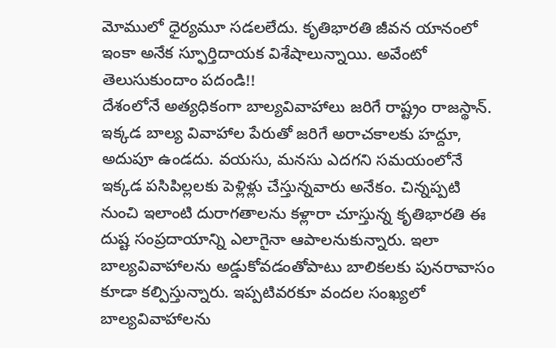మోములో ధైర్యమూ సడలలేదు. కృతిభారతి జీవన యానంలో ఇంకా అనేక స్ఫూర్తిదాయక విశేషాలున్నాయి. అవేంటో తెలుసుకుందాం పదండి!!
దేశంలోనే అత్యధికంగా బాల్యవివాహాలు జరిగే రాష్ట్రం రాజస్థాన్‌. ఇక్కడ బాల్య వివాహాల పేరుతో జరిగే అరాచకాలకు హద్దూ, అదుపూ ఉండదు. వయసు, మనసు ఎదగని సమయంలోనే ఇక్కడ పసిపిల్లలకు పెళ్లిళ్లు చేస్తున్నవారు అనేకం. చిన్నప్పటి నుంచి ఇలాంటి దురాగతాలను కళ్లారా చూస్తున్న కృతిభారతి ఈ దుష్ట సంప్రదాయాన్ని ఎలాగైనా ఆపాలనుకున్నారు. ఇలా బాల్యవివాహాలను అడ్డుకోవడంతోపాటు బాలికలకు పునరావాసం కూడా కల్పిస్తున్నారు. ఇప్పటివరకూ వందల సంఖ్యలో బాల్యవివాహాలను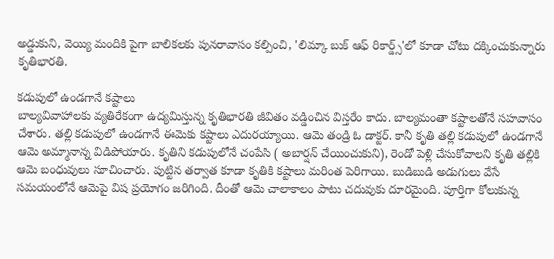అడ్డుకుని, వెయ్యి మందికి పైగా బాలికలకు పునరావాసం కల్పించి, 'లిమ్కా బుక్‌ ఆఫ్‌ రికార్డ్స్‌'లో కూడా చోటు దక్కించుకున్నారు కృతిభారతి.

కడుపులో ఉండగానే కష్టాలు
బాల్యవివాహాలకు వ్యతిరేకంగా ఉద్యమిస్తున్న కృతిభారతి జీవితం వడ్డించిన విస్తరేం కాదు. బాల్యమంతా కష్టాలతోనే సహవాసం చేశారు. తల్లి కడుపులో ఉండగానే ఈమెకు కష్టాలు ఎదురయ్యాయి. ఆమె తండ్రి ఓ డాక్టర్‌. కానీ కృతి తల్లి కడుపులో ఉండగానే ఆమె అమ్మానాన్న విడిపోయారు. కృతిని కడుపులోనే చంపేసి ( అబార్షన్‌ చేయించుకుని), రెండో పెళ్లి చేసుకోవాలని కృతి తల్లికి ఆమె బంధువులు సూచించారు. పుట్టిన తర్వాత కూడా కృతికి కష్టాలు మరింత పెరిగాయి. బుడిబుడి అడుగులు వేసే సమయంలోనే ఆమెపై విష ప్రయోగం జరిగింది. దీంతో ఆమె చాలాకాలం పాటు చదువుకు దూరమైంది. పూర్తిగా కోలుకున్న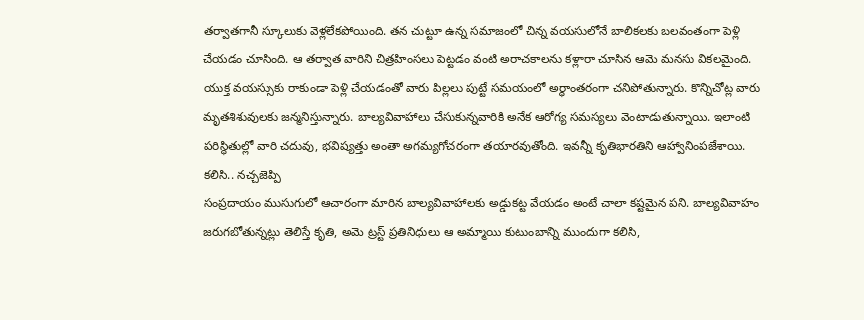తర్వాతగానీ స్కూలుకు వెళ్లలేకపోయింది. తన చుట్టూ ఉన్న సమాజంలో చిన్న వయసులోనే బాలికలకు బలవంతంగా పెళ్లి చేయడం చూసింది. ఆ తర్వాత వారిని చిత్రహింసలు పెట్టడం వంటి అరాచకాలను కళ్లారా చూసిన ఆమె మనసు వికలమైంది. యుక్త వయస్సుకు రాకుండా పెళ్లి చేయడంతో వారు పిల్లలు పుట్టే సమయంలో అర్ధాంతరంగా చనిపోతున్నారు. కొన్నిచోట్ల వారు మృతశిశువులకు జన్మనిస్తున్నారు. బాల్యవివాహాలు చేసుకున్నవారికి అనేక ఆరోగ్య సమస్యలు వెంటాడుతున్నాయి. ఇలాంటి పరిస్థితుల్లో వారి చదువు, భవిష్యత్తు అంతా అగమ్యగోచరంగా తయారవుతోంది. ఇవన్నీ కృతిభారతిని ఆహ్వానింపజేశాయి.
కలిసి.. నచ్చజెప్పి
సంప్రదాయం ముసుగులో ఆచారంగా మారిన బాల్యవివాహాలకు అడ్డుకట్ట వేయడం అంటే చాలా కష్టమైన పని. బాల్యవివాహం జరుగబోతున్నట్లు తెలిస్తే కృతి, అమె ట్రస్ట్‌ ప్రతినిధులు ఆ అమ్మాయి కుటుంబాన్ని ముందుగా కలిసి,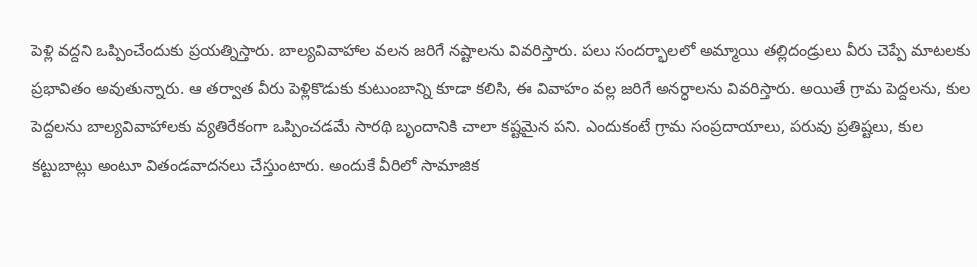పెళ్లి వద్దని ఒప్పించేందుకు ప్రయత్నిస్తారు. బాల్యవివాహాల వలన జరిగే నష్టాలను వివరిస్తారు. పలు సందర్భాలలో అమ్మాయి తల్లిదండ్రులు వీరు చెప్పే మాటలకు ప్రభావితం అవుతున్నారు. ఆ తర్వాత వీరు పెళ్లికొడుకు కుటుంబాన్ని కూడా కలిసి, ఈ వివాహం వల్ల జరిగే అనర్ధాలను వివరిస్తారు. అయితే గ్రామ పెద్దలను, కుల పెద్దలను బాల్యవివాహాలకు వ్యతిరేకంగా ఒప్పించడమే సారథి బృందానికి చాలా కష్టమైన పని. ఎందుకంటే గ్రామ సంప్రదాయాలు, పరువు ప్రతిష్టలు, కుల కట్టుబాట్లు అంటూ వితండవాదనలు చేస్తుంటారు. అందుకే వీరిలో సామాజిక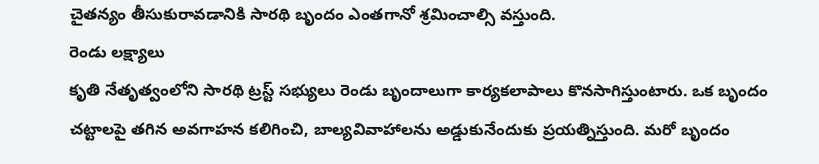చైతన్యం తీసుకురావడానికి సారథి బృందం ఎంతగానో శ్రమించాల్సి వస్తుంది.
రెండు లక్ష్యాలు
కృతి నేతృత్వంలోని సారథి ట్రస్ట్‌ సభ్యులు రెండు బృందాలుగా కార్యకలాపాలు కొనసాగిస్తుంటారు. ఒక బృందం చట్టాలపై తగిన అవగాహన కలిగించి, బాల్యవివాహాలను అడ్డుకునేందుకు ప్రయత్నిస్తుంది. మరో బృందం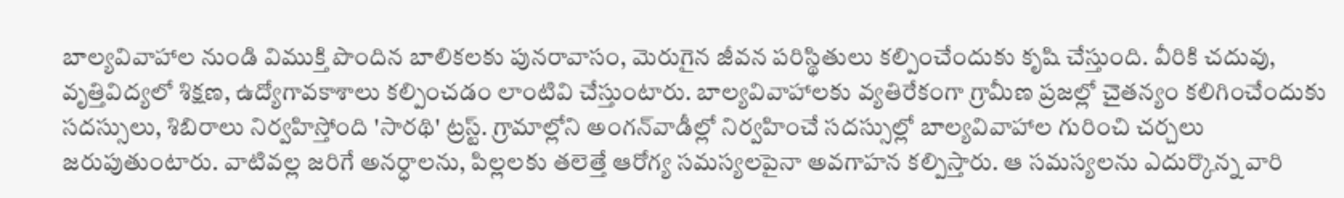బాల్యవివాహాల నుండి విముక్తి పొందిన బాలికలకు పునరావాసం, మెరుగైన జీవన పరిస్థితులు కల్పించేందుకు కృషి చేస్తుంది. వీరికి చదువు, వృత్తివిద్యలో శిక్షణ, ఉద్యోగావకాశాలు కల్పించడం లాంటివి చేస్తుంటారు. బాల్యవివాహాలకు వ్యతిరేకంగా గ్రామీణ ప్రజల్లో చైతన్యం కలిగించేందుకు సదస్సులు, శిబిరాలు నిర్వహిస్తోంది 'సారథి' ట్రస్ట్‌. గ్రామాల్లోని అంగన్‌వాడీల్లో నిర్వహించే సదస్సుల్లో బాల్యవివాహాల గురించి చర్చలు జరుపుతుంటారు. వాటివల్ల జరిగే అనర్ధాలను, పిల్లలకు తలెత్తే ఆరోగ్య సమస్యలపైనా అవగాహన కల్పిస్తారు. ఆ సమస్యలను ఎదుర్కొన్న వారి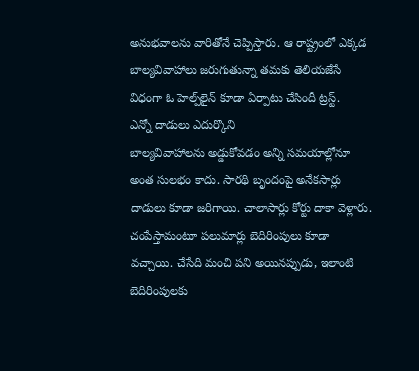అనుభవాలను వారితోనే చెప్పిస్తారు. ఆ రాష్ట్రంలో ఎక్కడ బాల్యవివాహాలు జరుగుతున్నా తమకు తెలియజేసే విధంగా ఓ హెల్ప్‌లైన్‌ కూడా ఏర్పాటు చేసిందీ ట్రస్ట్‌.
ఎన్నో దాడులు ఎదుర్కొని
బాల్యవివాహాలను అడ్డుకోవడం అన్ని సమయాల్లోనూ అంత సులభం కాదు. సారథి బృందంపై అనేకసార్లు దాడులు కూడా జరిగాయి. చాలాసార్లు కోర్టు దాకా వెళ్లారు. చంపేస్తామంటూ పలుమార్లు బెదిరింపులు కూడా వచ్చాయి. చేసేది మంచి పని అయినప్పుడు, ఇలాంటి బెదిరింపులకు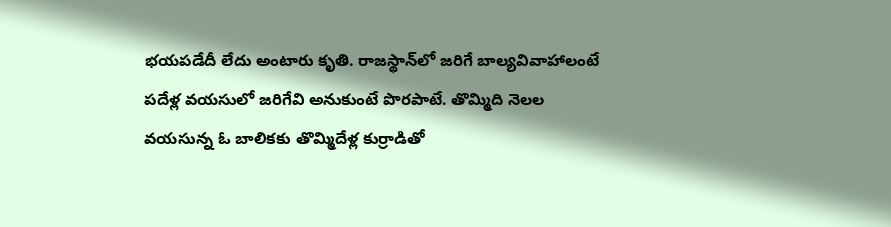భయపడేదీ లేదు అంటారు కృతి. రాజస్థాన్‌లో జరిగే బాల్యవివాహాలంటే పదేళ్ల వయసులో జరిగేవి అనుకుంటే పొరపాటే. తొమ్మిది నెలల వయసున్న ఓ బాలికకు తొమ్మిదేళ్ల కుర్రాడితో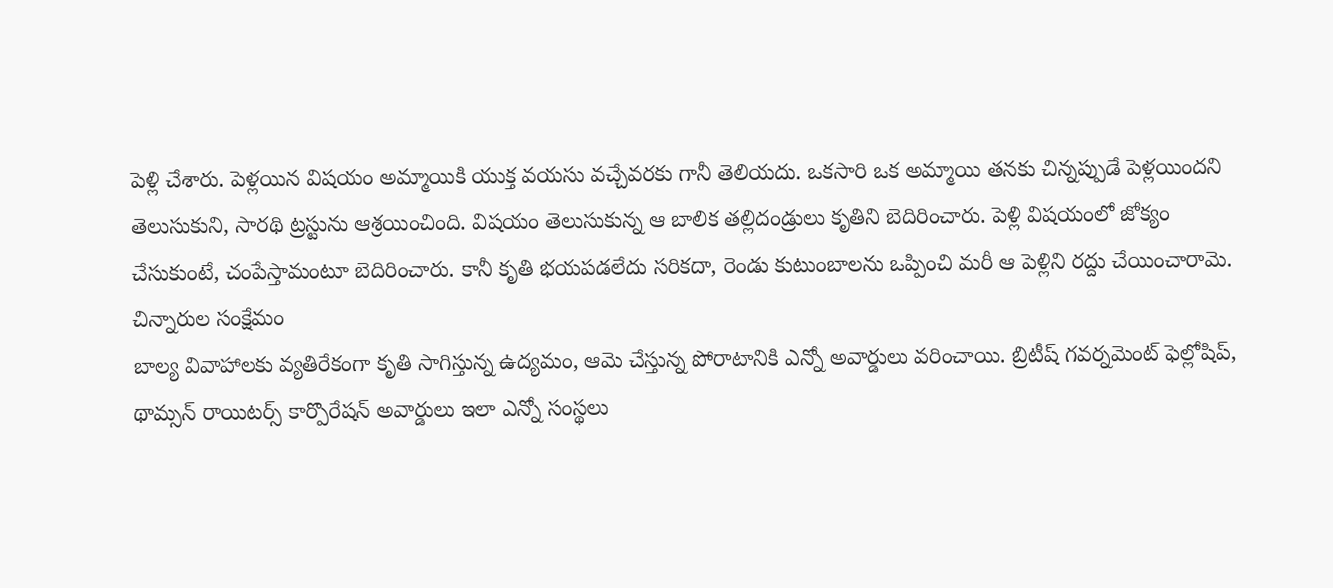పెళ్లి చేశారు. పెళ్లయిన విషయం అమ్మాయికి యుక్త వయసు వచ్చేవరకు గానీ తెలియదు. ఒకసారి ఒక అమ్మాయి తనకు చిన్నప్పుడే పెళ్లయిందని తెలుసుకుని, సారథి ట్రస్టును ఆశ్రయించింది. విషయం తెలుసుకున్న ఆ బాలిక తల్లిదండ్రులు కృతిని బెదిరించారు. పెళ్లి విషయంలో జోక్యం చేసుకుంటే, చంపేస్తామంటూ బెదిరించారు. కానీ కృతి భయపడలేదు సరికదా, రెండు కుటుంబాలను ఒప్పించి మరీ ఆ పెళ్లిని రద్దు చేయించారామె.
చిన్నారుల సంక్షేమం
బాల్య వివాహాలకు వ్యతిరేకంగా కృతి సాగిస్తున్న ఉద్యమం, ఆమె చేస్తున్న పోరాటానికి ఎన్నో అవార్డులు వరించాయి. బ్రిటీష్‌ గవర్నమెంట్‌ ఫెల్లోషిప్‌, థామ్సన్‌ రాయిటర్స్‌ కార్పొరేషన్‌ అవార్డులు ఇలా ఎన్నో సంస్థలు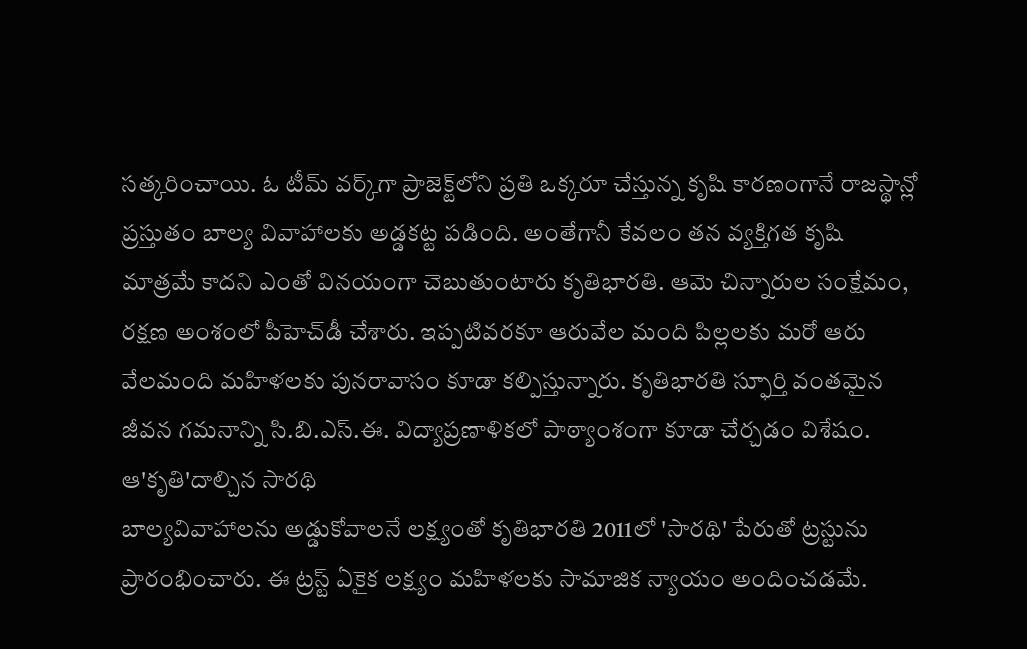సత్కరించాయి. ఓ టీమ్‌ వర్క్‌గా ప్రాజెక్ట్‌లోని ప్రతి ఒక్కరూ చేస్తున్న కృషి కారణంగానే రాజస్థాన్లో ప్రస్తుతం బాల్య వివాహాలకు అడ్డకట్ట పడింది. అంతేగానీ కేవలం తన వ్యక్తిగత కృషి మాత్రమే కాదని ఎంతో వినయంగా చెబుతుంటారు కృతిభారతి. ఆమె చిన్నారుల సంక్షేమం, రక్షణ అంశంలో పీహెచ్‌డీ చేశారు. ఇప్పటివరకూ ఆరువేల మంది పిల్లలకు మరో ఆరు వేలమంది మహిళలకు పునరావాసం కూడా కల్పిస్తున్నారు. కృతిభారతి స్ఫూర్తి వంతమైన జీవన గమనాన్ని సి.బి.ఎస్‌.ఈ. విద్యాప్రణాళికలో పాఠ్యాంశంగా కూడా చేర్చడం విశేషం.
ఆ'కృతి'దాల్చిన సారథి
బాల్యవివాహాలను అడ్డుకోవాలనే లక్ష్యంతో కృతిభారతి 2011లో 'సారథి' పేరుతో ట్రస్టును ప్రారంభించారు. ఈ ట్రస్ట్‌ ఏకైక లక్ష్యం మహిళలకు సామాజిక న్యాయం అందించడమే.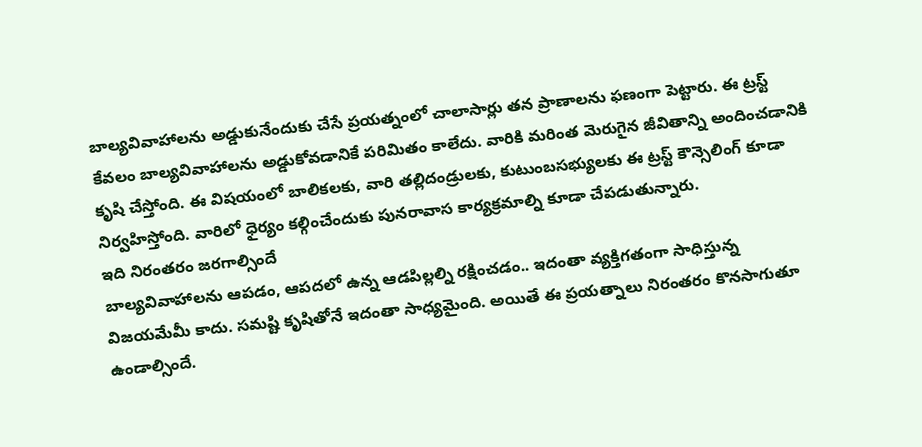బాల్యవివాహాలను అడ్డుకునేందుకు చేసే ప్రయత్నంలో చాలాసార్లు తన ప్రాణాలను ఫణంగా పెట్టారు. ఈ ట్రస్ట్‌ కేవలం బాల్యవివాహాలను అడ్డుకోవడానికే పరిమితం కాలేదు. వారికి మరింత మెరుగైన జీవితాన్ని అందించడానికి కృషి చేస్తోంది. ఈ విషయంలో బాలికలకు, వారి తల్లిదండ్రులకు, కుటుంబసభ్యులకు ఈ ట్రస్ట్‌ కౌన్సెలింగ్‌ కూడా నిర్వహిస్తోంది. వారిలో ధైర్యం కల్గించేందుకు పునరావాస కార్యక్రమాల్ని కూడా చేపడుతున్నారు.
ఇది నిరంతరం జరగాల్సిందే
బాల్యవివాహాలను ఆపడం, ఆపదలో ఉన్న ఆడపిల్లల్ని రక్షించడం.. ఇదంతా వ్యక్తిగతంగా సాధిస్తున్న విజయమేమీ కాదు. సమష్టి కృషితోనే ఇదంతా సాధ్యమైంది. అయితే ఈ ప్రయత్నాలు నిరంతరం కొనసాగుతూ ఉండాల్సిందే.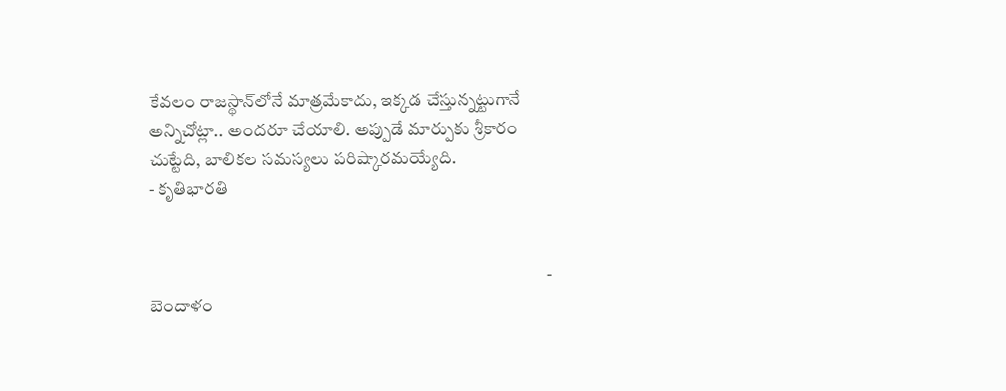కేవలం రాజస్థాన్‌లోనే మాత్రమేకాదు, ఇక్కడ చేస్తున్నట్టుగానే అన్నిచోట్లా.. అందరూ చేయాలి. అప్పుడే మార్పుకు శ్రీకారం చుట్టేది, బాలికల సమస్యలు పరిష్కారమయ్యేది.
- కృతిభారతి


                                                                                                                 - బెందాళం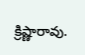క్రిష్ణారావు.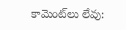కామెంట్‌లు లేవు: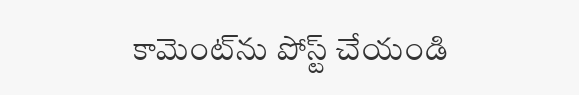కామెంట్‌ను పోస్ట్ చేయండి